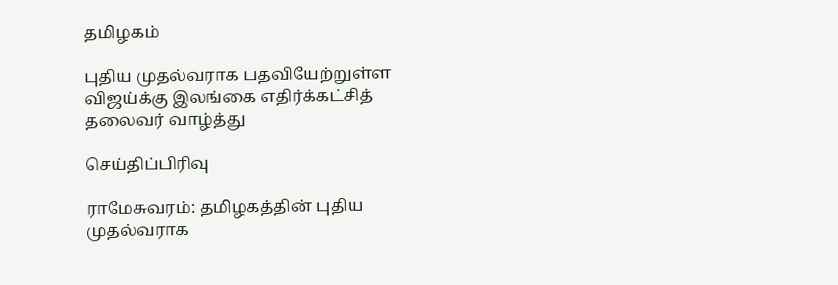தமிழகம்

புதிய முதல்வராக பதவியேற்றுள்ள விஜய்க்கு இலங்கை எதிர்க்கட்சித் தலைவர் வாழ்த்து

செய்திப்பிரிவு

ராமேசுவரம்: தமிழகத்தின் புதிய முதல்வராக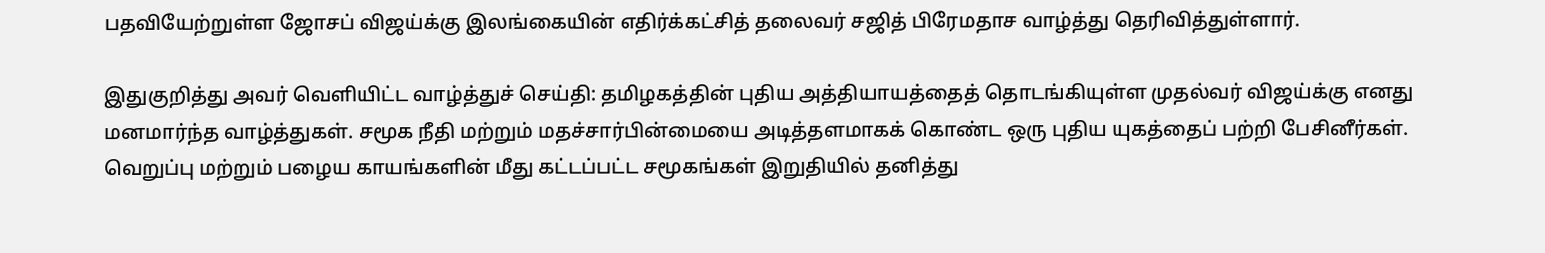பதவியேற்றுள்ள ஜோசப் விஜய்க்கு இலங்கையின் எதிர்க்கட்சித் தலைவர் சஜித் பிரேமதாச வாழ்த்து தெரிவித்துள்ளார்.

இதுகுறித்து அவர் வெளியிட்ட வாழ்த்துச் செய்தி: தமிழகத்தின் புதிய அத்தியாயத்தைத் தொடங்கியுள்ள முதல்வர் விஜய்க்கு எனது மனமார்ந்த வாழ்த்துகள். சமூக நீதி மற்றும் மதச்சார்பின்மையை அடித்தளமாகக் கொண்ட ஒரு புதிய யுகத்தைப் பற்றி பேசினீர்கள். வெறுப்பு மற்றும் பழைய காயங்களின் மீது கட்டப்பட்ட சமூகங்கள் இறுதியில் தனித்து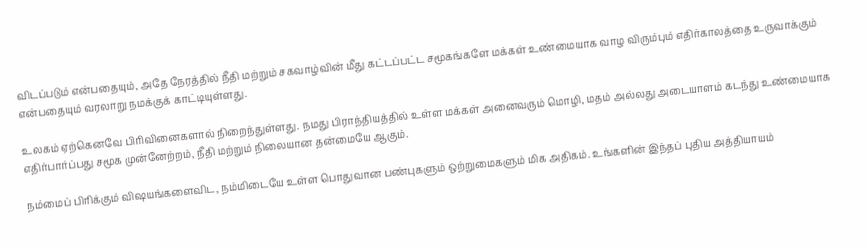விடப்படும் என்பதையும், அதே நேரத்தில் நீதி மற்றும் சகவாழ்வின் மீது கட்டப்பட்ட சமூகங்களே மக்கள் உண்மையாக வாழ விரும்பும் எதிர்காலத்தை உருவாக்கும் என்பதையும் வரலாறு நமக்குக் காட்டியுள்ளது.

உலகம் ஏற்கெனவே பிரிவினைகளால் நிறைந்துள்ளது. நமது பிராந்தியத்தில் உள்ள மக்கள் அனைவரும் மொழி, மதம் அல்லது அடையாளம் கடந்து உண்மையாக எதிர்பார்ப்பது சமூக முன்னேற்றம், நீதி மற்றும் நிலையான தன்மையே ஆகும்.

நம்மைப் பிரிக்கும் விஷயங்களைவிட, நம்மிடையே உள்ள பொதுவான பண்புகளும் ஒற்றுமைகளும் மிக அதிகம். உங்களின் இந்தப் புதிய அத்தியாயம்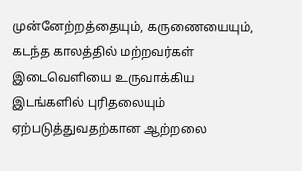முன்னேற்றத்தையும், கருணையையும், கடந்த காலத்தில் மற்றவர்கள் இடைவெளியை உருவாக்கிய இடங்களில் புரிதலையும் ஏற்படுத்துவதற்கான ஆற்றலை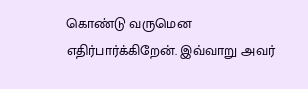கொண்டு வருமென எதிர்பார்க்கிறேன். இவ்வாறு அவர்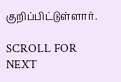குறிப்பிட்டுள்ளார்.

SCROLL FOR NEXT